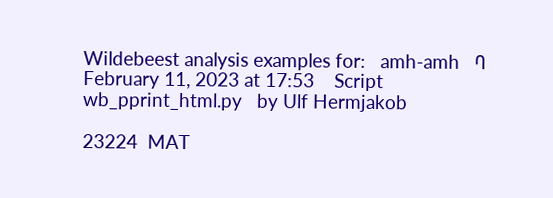Wildebeest analysis examples for:   amh-amh   ባ    February 11, 2023 at 17:53    Script wb_pprint_html.py   by Ulf Hermjakob

23224  MAT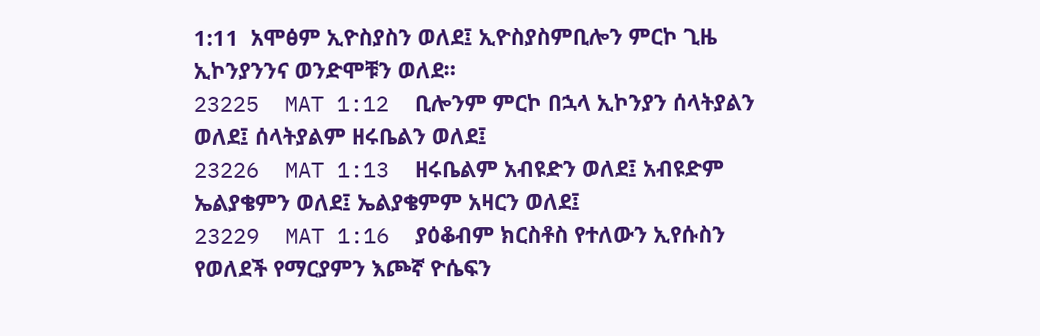1:11  አሞፅም ኢዮስያስን ወለደ፤ ኢዮስያስምቢሎን ምርኮ ጊዜ ኢኮንያንንና ወንድሞቹን ወለደ።
23225  MAT 1:12  ቢሎንም ምርኮ በኋላ ኢኮንያን ሰላትያልን ወለደ፤ ሰላትያልም ዘሩቤልን ወለደ፤
23226  MAT 1:13  ዘሩቤልም አብዩድን ወለደ፤ አብዩድም ኤልያቄምን ወለደ፤ ኤልያቄምም አዛርን ወለደ፤
23229  MAT 1:16  ያዕቆብም ክርስቶስ የተለውን ኢየሱስን የወለደች የማርያምን እጮኛ ዮሴፍን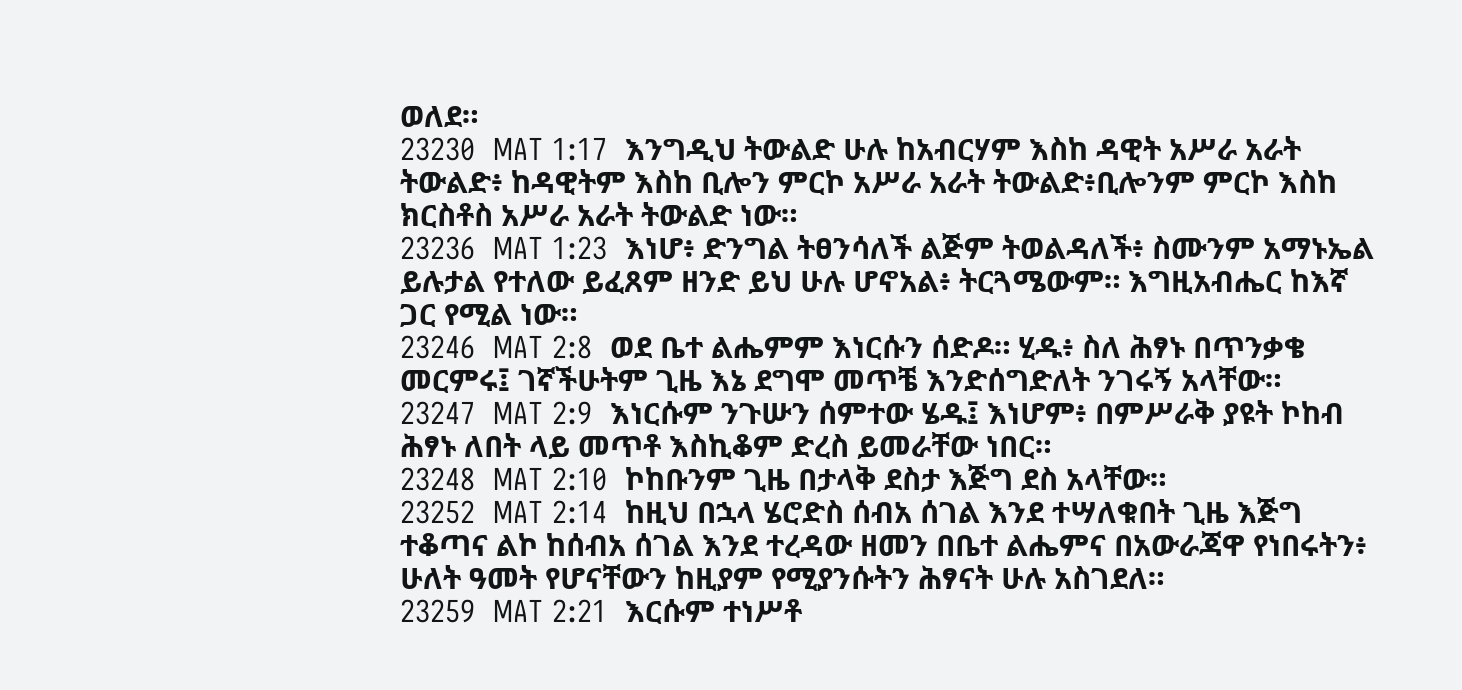ወለደ።
23230  MAT 1:17  እንግዲህ ትውልድ ሁሉ ከአብርሃም እስከ ዳዊት አሥራ አራት ትውልድ፥ ከዳዊትም እስከ ቢሎን ምርኮ አሥራ አራት ትውልድ፥ቢሎንም ምርኮ እስከ ክርስቶስ አሥራ አራት ትውልድ ነው።
23236  MAT 1:23  እነሆ፥ ድንግል ትፀንሳለች ልጅም ትወልዳለች፥ ስሙንም አማኑኤል ይሉታል የተለው ይፈጸም ዘንድ ይህ ሁሉ ሆኖአል፥ ትርጓሜውም። እግዚአብሔር ከእኛ ጋር የሚል ነው።
23246  MAT 2:8  ወደ ቤተ ልሔምም እነርሱን ሰድዶ። ሂዱ፥ ስለ ሕፃኑ በጥንቃቄ መርምሩ፤ ገኛችሁትም ጊዜ እኔ ደግሞ መጥቼ እንድሰግድለት ንገሩኝ አላቸው።
23247  MAT 2:9  እነርሱም ንጉሡን ሰምተው ሄዱ፤ እነሆም፥ በምሥራቅ ያዩት ኮከብ ሕፃኑ ለበት ላይ መጥቶ እስኪቆም ድረስ ይመራቸው ነበር።
23248  MAT 2:10  ኮከቡንም ጊዜ በታላቅ ደስታ እጅግ ደስ አላቸው።
23252  MAT 2:14  ከዚህ በኋላ ሄሮድስ ሰብአ ሰገል እንደ ተሣለቁበት ጊዜ እጅግ ተቆጣና ልኮ ከሰብአ ሰገል እንደ ተረዳው ዘመን በቤተ ልሔምና በአውራጃዋ የነበሩትን፥ ሁለት ዓመት የሆናቸውን ከዚያም የሚያንሱትን ሕፃናት ሁሉ አስገደለ።
23259  MAT 2:21  እርሱም ተነሥቶ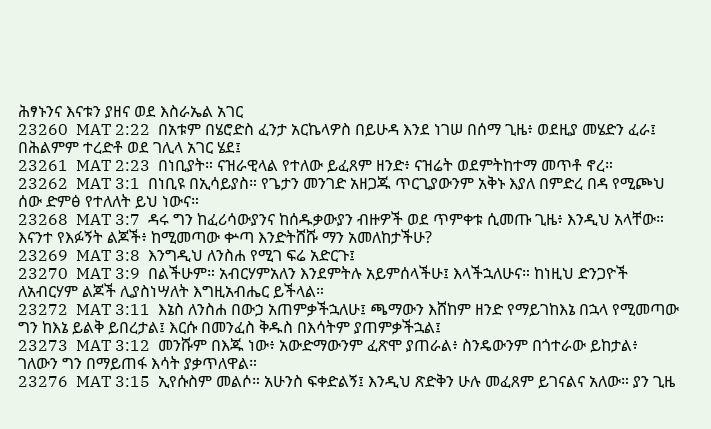ሕፃኑንና እናቱን ያዘና ወደ እስራኤል አገር
23260  MAT 2:22  በአቱም በሄሮድስ ፈንታ አርኬላዎስ በይሁዳ እንደ ነገሠ በሰማ ጊዜ፥ ወደዚያ መሄድን ፈራ፤ በሕልምም ተረድቶ ወደ ገሊላ አገር ሄደ፤
23261  MAT 2:23  በነቢያት። ናዝራዊላል የተለው ይፈጸም ዘንድ፥ ናዝሬት ወደምትከተማ መጥቶ ኖረ።
23262  MAT 3:1  በነቢዩ በኢሳይያስ። የጌታን መንገድ አዘጋጁ ጥርጊያውንም አቅኑ እያለ በምድረ በዳ የሚጮህ ሰው ድምፅ የተለለት ይህ ነውና።
23268  MAT 3:7  ዳሩ ግን ከፈሪሳውያንና ከሰዱቃውያን ብዙዎች ወደ ጥምቀቱ ሲመጡ ጊዜ፥ እንዲህ አላቸው። እናንተ የእፉኝት ልጆች፥ ከሚመጣው ቍጣ እንድትሸሹ ማን አመለከታችሁ?
23269  MAT 3:8  እንግዲህ ለንስሐ የሚገ ፍሬ አድርጉ፤
23270  MAT 3:9  በልችሁም። አብርሃምአለን እንደምትሉ አይምሰላችሁ፤ እላችኋለሁና። ከነዚህ ድንጋዮች ለአብርሃም ልጆች ሊያስነሣለት እግዚአብሔር ይችላል።
23272  MAT 3:11  እኔስ ለንስሐ በውኃ አጠምቃችኋለሁ፤ ጫማውን እሸከም ዘንድ የማይገከእኔ በኋላ የሚመጣው ግን ከእኔ ይልቅ ይበረታል፤ እርሱ በመንፈስ ቅዱስ በእሳትም ያጠምቃችኋል፤
23273  MAT 3:12  መንሹም በእጁ ነው፥ አውድማውንም ፈጽሞ ያጠራል፥ ስንዴውንም በጎተራው ይከታል፥ ገለውን ግን በማይጠፋ እሳት ያቃጥለዋል።
23276  MAT 3:15  ኢየሱስም መልሶ። አሁንስ ፍቀድልኝ፤ እንዲህ ጽድቅን ሁሉ መፈጸም ይገናልና አለው። ያን ጊዜ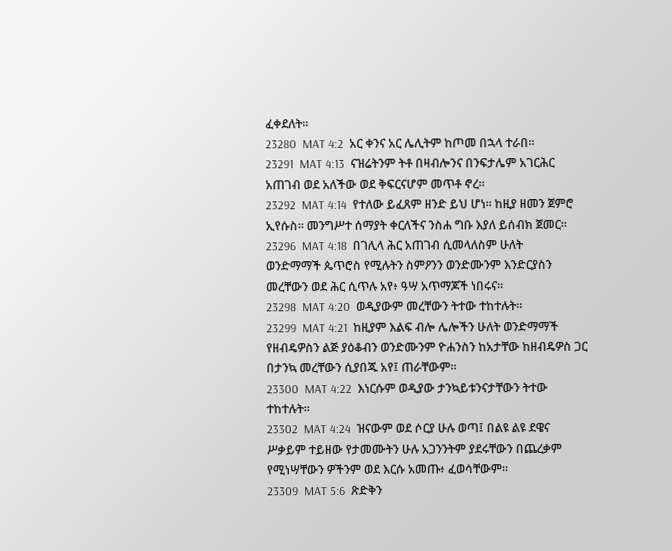ፈቀደለት።
23280  MAT 4:2  አር ቀንና አር ሌሊትም ከጦመ በኋላ ተራበ።
23291  MAT 4:13  ናዝሬትንም ትቶ በዛብሎንና በንፍታሌም አገርሕር አጠገብ ወደ አለችው ወደ ቅፍርናሆም መጥቶ ኖረ።
23292  MAT 4:14  የተለው ይፈጸም ዘንድ ይህ ሆነ። ከዚያ ዘመን ጀምሮ ኢየሱስ። መንግሥተ ሰማያት ቀርለችና ንስሐ ግቡ እያለ ይሰብክ ጀመር።
23296  MAT 4:18  በገሊላ ሕር አጠገብ ሲመላለስም ሁለት ወንድማማች ጴጥሮስ የሚሉትን ስምዖንን ወንድሙንም እንድርያስን መረቸውን ወደ ሕር ሲጥሉ አየ፥ ዓሣ አጥማጆች ነበሩና።
23298  MAT 4:20  ወዲያውም መረቸውን ትተው ተከተሉት።
23299  MAT 4:21  ከዚያም እልፍ ብሎ ሌሎችን ሁለት ወንድማማች የዘብዴዎስን ልጅ ያዕቆብን ወንድሙንም ዮሐንስን ከአታቸው ከዘብዴዎስ ጋር በታንኳ መረቸውን ሲያበጁ አየ፤ ጠራቸውም።
23300  MAT 4:22  እነርሱም ወዲያው ታንኳይቱንናታቸውን ትተው ተከተሉት።
23302  MAT 4:24  ዝናውም ወደ ሶርያ ሁሉ ወጣ፤ በልዩ ልዩ ደዌና ሥቃይም ተይዘው የታመሙትን ሁሉ አጋንንትም ያደሩቸውን በጨረቃም የሚነሣቸውን ዎችንም ወደ እርሱ አመጡ፥ ፈወሳቸውም።
23309  MAT 5:6  ጽድቅን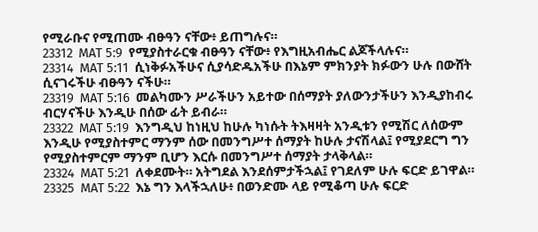የሚራቡና የሚጠሙ ብፁዓን ናቸው፥ ይጠግሉና።
23312  MAT 5:9  የሚያስተራርቁ ብፁዓን ናቸው፥ የእግዚአብሔር ልጆችላሉና።
23314  MAT 5:11  ሲነቅፉአችሁና ሲያሳድዱአችሁ በእኔም ምክንያት ክፉውን ሁሉ በውሸት ሲናገሩችሁ ብፁዓን ናችሁ።
23319  MAT 5:16  መልካሙን ሥራችሁን አይተው በሰማያት ያለውንታችሁን እንዲያከብሩ ብርሃናችሁ እንዲሁ በሰው ፊት ይብራ።
23322  MAT 5:19  እንግዲህ ከነዚህ ከሁሉ ካነሱት ትእዛዛት አንዲቱን የሚሽር ለሰውም እንዲሁ የሚያስተምር ማንም ሰው በመንግሥተ ሰማያት ከሁሉ ታናሽላል፤ የሚያደርግ ግን የሚያስተምርም ማንም ቢሆን እርሱ በመንግሥተ ሰማያት ታላቅላል።
23324  MAT 5:21  ለቀደሙት። አትግደል እንደሰምታችኋል፤ የገደለም ሁሉ ፍርድ ይገዋል።
23325  MAT 5:22  እኔ ግን እላችኋለሁ፥ በወንድሙ ላይ የሚቆጣ ሁሉ ፍርድ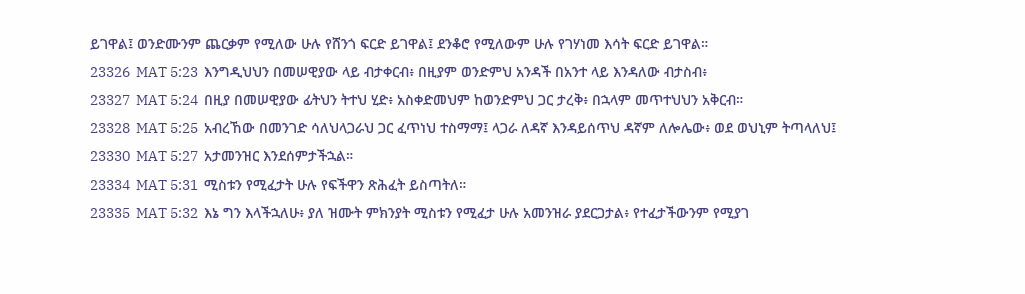ይገዋል፤ ወንድሙንም ጨርቃም የሚለው ሁሉ የሸንጎ ፍርድ ይገዋል፤ ደንቆሮ የሚለውም ሁሉ የገሃነመ እሳት ፍርድ ይገዋል።
23326  MAT 5:23  እንግዲህህን በመሠዊያው ላይ ብታቀርብ፥ በዚያም ወንድምህ አንዳች በአንተ ላይ እንዳለው ብታስብ፥
23327  MAT 5:24  በዚያ በመሠዊያው ፊትህን ትተህ ሂድ፥ አስቀድመህም ከወንድምህ ጋር ታረቅ፥ በኋላም መጥተህህን አቅርብ።
23328  MAT 5:25  አብረኸው በመንገድ ሳለህላጋራህ ጋር ፈጥነህ ተስማማ፤ ላጋራ ለዳኛ እንዳይሰጥህ ዳኛም ለሎሌው፥ ወደ ወህኒም ትጣላለህ፤
23330  MAT 5:27  አታመንዝር እንደሰምታችኋል።
23334  MAT 5:31  ሚስቱን የሚፈታት ሁሉ የፍችዋን ጽሕፈት ይስጣትለ።
23335  MAT 5:32  እኔ ግን እላችኋለሁ፥ ያለ ዝሙት ምክንያት ሚስቱን የሚፈታ ሁሉ አመንዝራ ያደርጋታል፥ የተፈታችውንም የሚያገ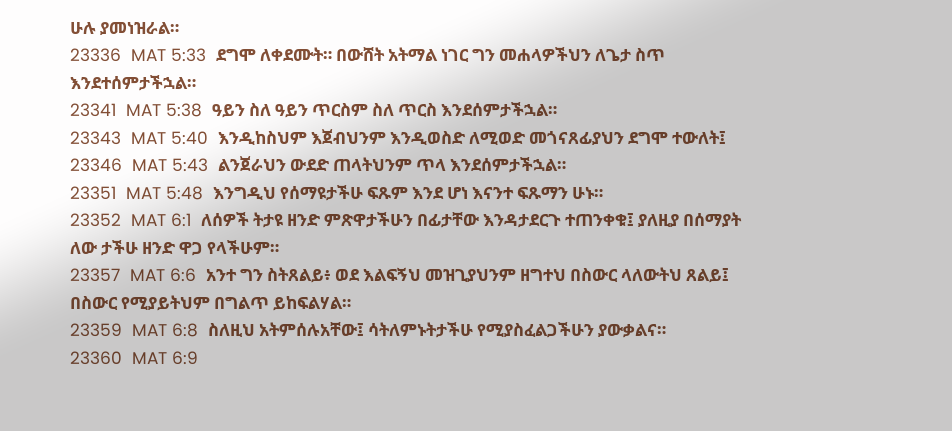ሁሉ ያመነዝራል።
23336  MAT 5:33  ደግሞ ለቀደሙት። በውሸት አትማል ነገር ግን መሐላዎችህን ለጌታ ስጥ እንደተሰምታችኋል።
23341  MAT 5:38  ዓይን ስለ ዓይን ጥርስም ስለ ጥርስ እንደሰምታችኋል።
23343  MAT 5:40  እንዲከስህም እጀብህንም እንዲወስድ ለሚወድ መጎናጸፊያህን ደግሞ ተውለት፤
23346  MAT 5:43  ልንጀራህን ውደድ ጠላትህንም ጥላ እንደሰምታችኋል።
23351  MAT 5:48  እንግዲህ የሰማዩታችሁ ፍጹም እንደ ሆነ እናንተ ፍጹማን ሁኑ።
23352  MAT 6:1  ለሰዎች ትታዩ ዘንድ ምጽዋታችሁን በፊታቸው እንዳታደርጉ ተጠንቀቁ፤ ያለዚያ በሰማያት ለው ታችሁ ዘንድ ዋጋ የላችሁም።
23357  MAT 6:6  አንተ ግን ስትጸልይ፥ ወደ እልፍኝህ መዝጊያህንም ዘግተህ በስውር ላለውትህ ጸልይ፤ በስውር የሚያይትህም በግልጥ ይከፍልሃል።
23359  MAT 6:8  ስለዚህ አትምሰሉአቸው፤ ሳትለምኑትታችሁ የሚያስፈልጋችሁን ያውቃልና።
23360  MAT 6:9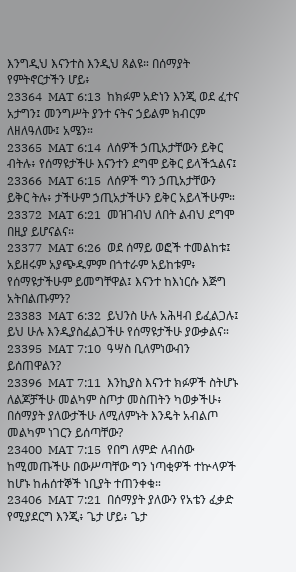እንግዲህ እናንተስ እንዲህ ጸልዩ። በሰማያት የምትኖርታችን ሆይ፥
23364  MAT 6:13  ከክፉም አድነን እንጂ ወደ ፈተና አታግን፤ መንግሥት ያንተ ናትና ኃይልም ክብርም ለዘለዓለሙ፤ አሜን።
23365  MAT 6:14  ለሰዎች ኃጢአታቸውን ይቅር ብትሉ፥ የሰማዩታችሁ እናንተን ደግሞ ይቅር ይላችኋልና፤
23366  MAT 6:15  ለሰዎች ግን ኃጢአታቸውን ይቅር ትሉ፥ ታችሁም ኃጢአታችሁን ይቅር አይላችሁም።
23372  MAT 6:21  መዝገብህ ለበት ልብህ ደግሞ በዚያ ይሆናልና።
23377  MAT 6:26  ወደ ሰማይ ወፎች ተመልከቱ፤ አይዘሩም አያጭዱምም በጎተራም አይከቱም፥ የሰማዩታችሁም ይመግቸዋል፤ እናንተ ከእነርሱ እጅግ አትበልጡምን?
23383  MAT 6:32  ይህንስ ሁሉ አሕዛብ ይፈልጋሉ፤ ይህ ሁሉ እንዲያስፈልጋችሁ የሰማዩታችሁ ያውቃልና።
23395  MAT 7:10  ዓሣስ ቢለምነውብን ይሰጠዋልን?
23396  MAT 7:11  እንኪያስ እናንተ ክፉዎች ስትሆኑ ለልጆቻችሁ መልካም ስጦታ መስጠትን ካወቃችሁ፥ በሰማያት ያለውታችሁ ለሚለምኑት እንዴት አብልጦ መልካም ነገርን ይሰጣቸው?
23400  MAT 7:15  የበግ ለምድ ለብሰው ከሚመጡችሁ በውሥጣቸው ግን ነጣቂዎች ተኵላዎች ከሆኑ ከሐሰተኞች ነቢያት ተጠንቀቁ።
23406  MAT 7:21  በሰማያት ያለውን የአቴን ፈቃድ የሚያደርግ እንጂ፥ ጌታ ሆይ፥ ጌታ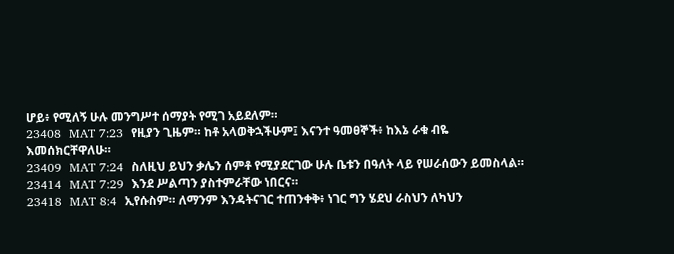ሆይ፥ የሚለኝ ሁሉ መንግሥተ ሰማያት የሚገ አይደለም።
23408  MAT 7:23  የዚያን ጊዜም። ከቶ አላወቅኋችሁም፤ እናንተ ዓመፀኞች፥ ከእኔ ራቁ ብዬ እመሰክርቸዋለሁ።
23409  MAT 7:24  ስለዚህ ይህን ቃሌን ሰምቶ የሚያደርገው ሁሉ ቤቱን በዓለት ላይ የሠራሰውን ይመስላል።
23414  MAT 7:29  እንደ ሥልጣን ያስተምራቸው ነበርና።
23418  MAT 8:4  ኢየሱስም። ለማንም እንዳትናገር ተጠንቀቅ፥ ነገር ግን ሄደህ ራስህን ለካህን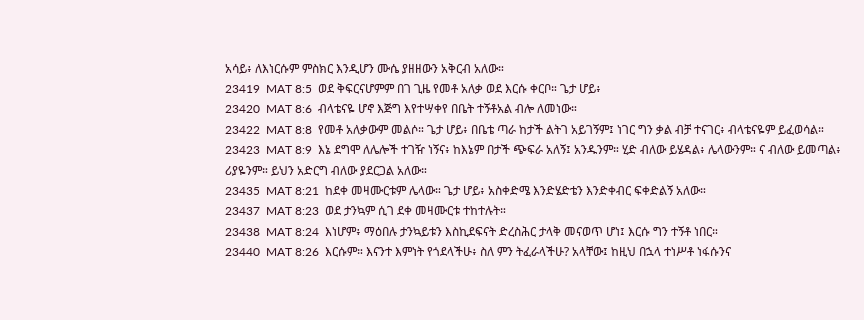አሳይ፥ ለእነርሱም ምስክር እንዲሆን ሙሴ ያዘዘውን አቅርብ አለው።
23419  MAT 8:5  ወደ ቅፍርናሆምም በገ ጊዜ የመቶ አለቃ ወደ እርሱ ቀርቦ። ጌታ ሆይ፥
23420  MAT 8:6  ብላቴናዬ ሆኖ እጅግ እየተሣቀየ በቤት ተኝቶአል ብሎ ለመነው።
23422  MAT 8:8  የመቶ አለቃውም መልሶ። ጌታ ሆይ፥ በቤቴ ጣራ ከታች ልትገ አይገኝም፤ ነገር ግን ቃል ብቻ ተናገር፥ ብላቴናዬም ይፈወሳል።
23423  MAT 8:9  እኔ ደግሞ ለሌሎች ተገዥ ነኝና፥ ከእኔም በታች ጭፍራ አለኝ፤ አንዱንም። ሂድ ብለው ይሄዳል፥ ሌላውንም። ና ብለው ይመጣል፥ ሪያዬንም። ይህን አድርግ ብለው ያደርጋል አለው።
23435  MAT 8:21  ከደቀ መዛሙርቱም ሌላው። ጌታ ሆይ፥ አስቀድሜ እንድሄድቴን እንድቀብር ፍቀድልኝ አለው።
23437  MAT 8:23  ወደ ታንኳም ሲገ ደቀ መዛሙርቱ ተከተሉት።
23438  MAT 8:24  እነሆም፥ ማዕበሉ ታንኳይቱን እስኪደፍናት ድረስሕር ታላቅ መናወጥ ሆነ፤ እርሱ ግን ተኝቶ ነበር።
23440  MAT 8:26  እርሱም። እናንተ እምነት የጎደላችሁ፥ ስለ ምን ትፈራላችሁ? አላቸው፤ ከዚህ በኋላ ተነሥቶ ነፋሱንና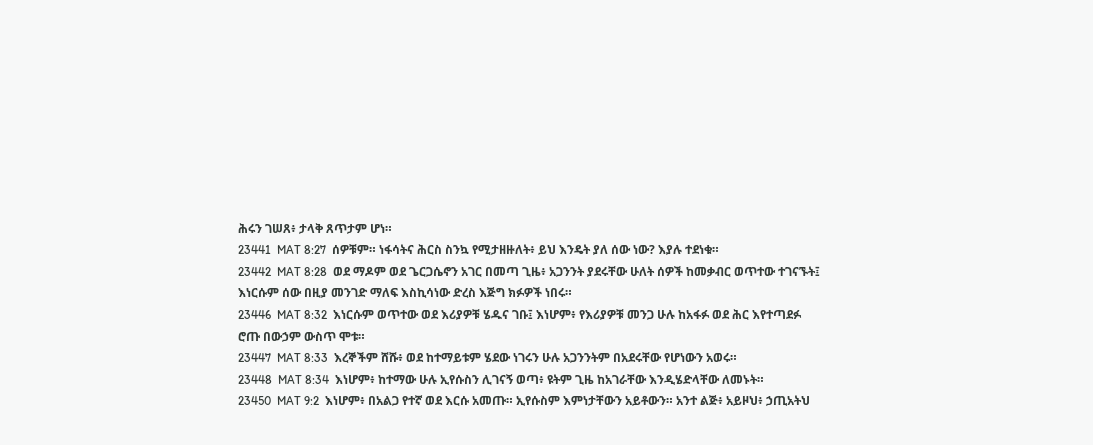ሕሩን ገሠጸ፥ ታላቅ ጸጥታም ሆነ።
23441  MAT 8:27  ሰዎቹም። ነፋሳትና ሕርስ ስንኳ የሚታዘዙለት፥ ይህ እንዴት ያለ ሰው ነው? እያሉ ተደነቁ።
23442  MAT 8:28  ወደ ማዶም ወደ ጌርጋሴኖን አገር በመጣ ጊዜ፥ አጋንንት ያደሩቸው ሁለት ሰዎች ከመቃብር ወጥተው ተገናኙት፤ እነርሱም ሰው በዚያ መንገድ ማለፍ እስኪሳነው ድረስ እጅግ ክፉዎች ነበሩ።
23446  MAT 8:32  እነርሱም ወጥተው ወደ እሪያዎቹ ሄዱና ገቡ፤ እነሆም፥ የእሪያዎቹ መንጋ ሁሉ ከአፋፉ ወደ ሕር እየተጣደፉ ሮጡ በውኃም ውስጥ ሞቱ።
23447  MAT 8:33  እረኞችም ሸሹ፥ ወደ ከተማይቱም ሄደው ነገሩን ሁሉ አጋንንትም በአደሩቸው የሆነውን አወሩ።
23448  MAT 8:34  እነሆም፥ ከተማው ሁሉ ኢየሱስን ሊገናኝ ወጣ፥ ዩትም ጊዜ ከአገራቸው እንዲሄድላቸው ለመኑት።
23450  MAT 9:2  እነሆም፥ በአልጋ የተኛ ወደ እርሱ አመጡ። ኢየሱስም እምነታቸውን አይቶውን። አንተ ልጅ፥ አይዞህ፥ ኃጢአትህ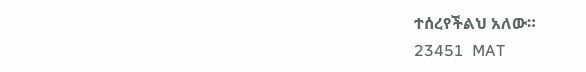ተሰረየችልህ አለው።
23451  MAT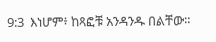9:3  እነሆም፥ ከጻፎቹ አንዳንዱ በልቸው።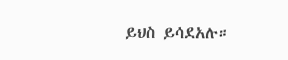ይህስ ይሳደአሉ።